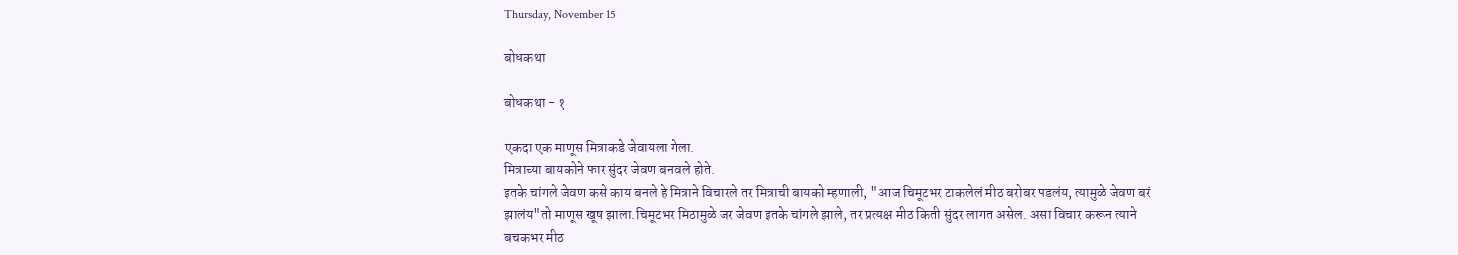Thursday, November 15

बोधकथा

बोधकथा - १

एकदा एक माणूस मित्राकडे जेवायला गेला.
मित्राच्या बायकोने फार सुंदर जेवण बनवले होते.
इतके चांगले जेवण कसे काय बनले हे मित्राने विचारले तर मित्राची बायको म्हणाली, "आज चिमूटभर टाकलेलं मीठ बरोबर पडलंय, त्यामुळे जेवण बरं झालंय"तो माणूस खूष झाला.चिमूटभर मिठामुळे जर जेवण इतके चांगले झाले, तर प्रत्यक्ष मीठ किती सुंदर लागत असेल. असा विचार करून त्याने बचकभर मीठ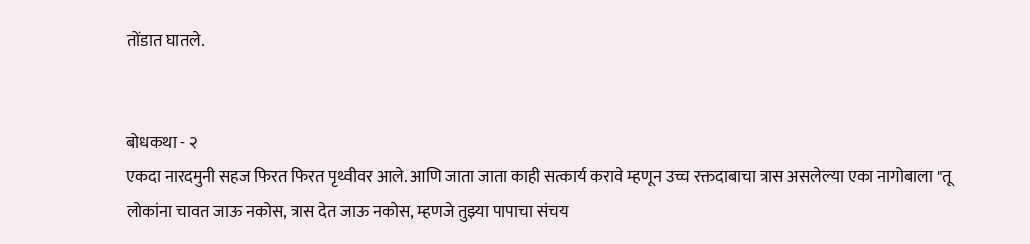तोंडात घातले.


बोधकथा - २
एकदा नारदमुनी सहज फिरत फिरत पृथ्वीवर आले. आणि जाता जाता काही सत्कार्य करावे म्हणून उच्च रक्तदाबाचा त्रास असलेल्या एका नागोबाला "तू लोकांना चावत जाऊ नकोस, त्रास देत जाऊ नकोस, म्हणजे तुझ्या पापाचा संचय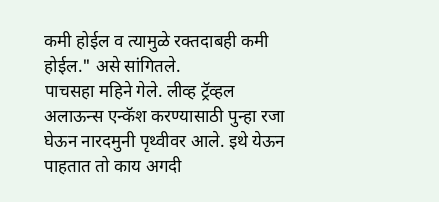कमी होईल व त्यामुळे रक्तदाबही कमी होईल." असे सांगितले.
पाचसहा महिने गेले. लीव्ह ट्रॅव्हल अलाऊन्स एन्कॅश करण्यासाठी पुन्हा रजा घेऊन नारदमुनी पृथ्वीवर आले. इथे येऊन पाहतात तो काय अगदी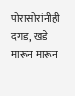पोरासोरांनीही दगड, खडे मारून मारून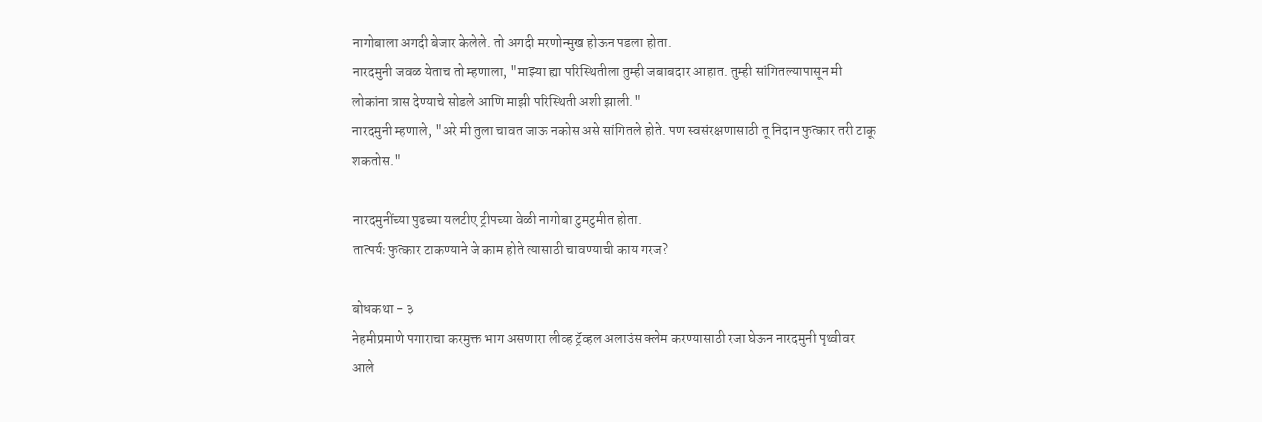नागोबाला अगदी बेजार केलेले. तो अगदी मरणोन्मुख होऊन पडला होता.
नारदमुनी जवळ येताच तो म्हणाला, "माझ्या ह्या परिस्थितीला तुम्ही जबाबदार आहात. तुम्ही सांगितल्यापासून मी लोकांना त्रास देण्याचे सोडले आणि माझी परिस्थिती अशी झाली."
नारदमुनी म्हणाले, "अरे मी तुला चावत जाऊ नकोस असे सांगितले होते. पण स्वसंरक्षणासाठी तू निदान फुत्कार तरी टाकू शकतोस."

नारदमुनींच्या पुढच्या यलटीए ट्रीपच्या वेळी नागोबा टुमटुमीत होता.
तात्पर्यः फुत्कार टाकण्याने जे काम होते त्यासाठी चावण्याची काय गरज?

बोधकथा - ३
नेहमीप्रमाणे पगाराचा करमुक्त भाग असणारा लीव्ह ट्रॅव्हल अलाउंस क्लेम करण्यासाठी रजा घेऊन नारदमुनी पृथ्वीवर आले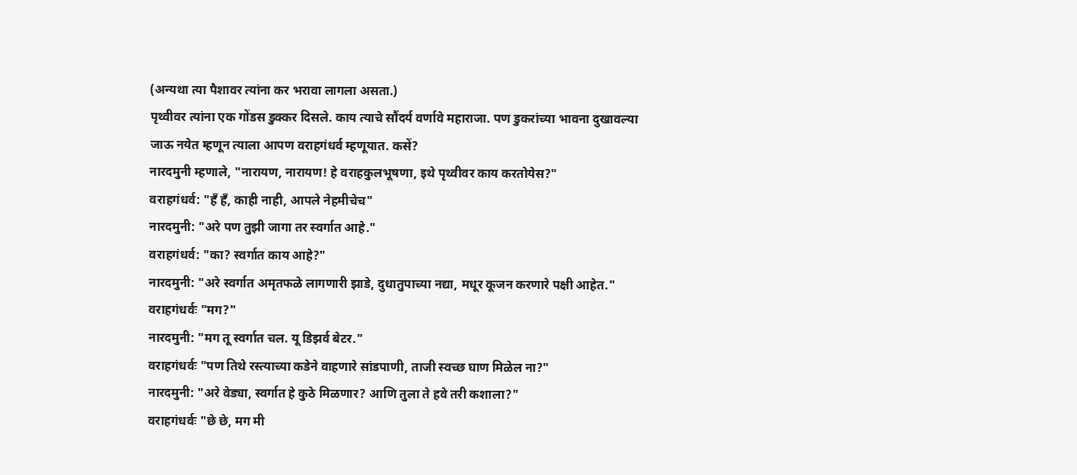(अन्यथा त्या पैशावर त्यांना कर भरावा लागला असता.)
पृथ्वीवर त्यांना एक गोंडस डुक्कर दिसले. काय त्याचे सौंदर्य वर्णावे महाराजा. पण डुकरांच्या भावना दुखावल्या जाऊ नयेत म्हणून त्याला आपण वराहगंधर्व म्हणूयात. कसें?
नारदमुनी म्हणाले, "नारायण, नारायण! हे वराहकुलभूषणा, इथे पृथ्वीवर काय करतोयेस?"
वराहगंधर्व: "हँ हँ, काही नाही, आपले नेहमीचेच"
नारदमुनी: "अरे पण तुझी जागा तर स्वर्गात आहे."
वराहगंधर्व: "का? स्वर्गात काय आहे?"
नारदमुनी: "अरे स्वर्गात अमृतफळे लागणारी झाडे, दुधातुपाच्या नद्या, मधूर कूजन करणारे पक्षी आहेत."
वराहगंधर्वः "मग?"
नारदमुनी: "मग तू स्वर्गात चल. यू डिझर्व बेटर."
वराहगंधर्वः "पण तिथे रस्त्याच्या कडेने वाहणारे सांडपाणी, ताजी स्वच्छ घाण मिळेल ना?"
नारदमुनी: "अरे वेड्या, स्वर्गात हे कुठे मिळणार? आणि तुला ते हवे तरी कशाला?"
वराहगंधर्वः "छे छे, मग मी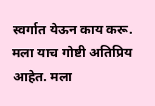स्वर्गात येऊन काय करू. मला याच गोष्टी अतिप्रिय आहेत. मला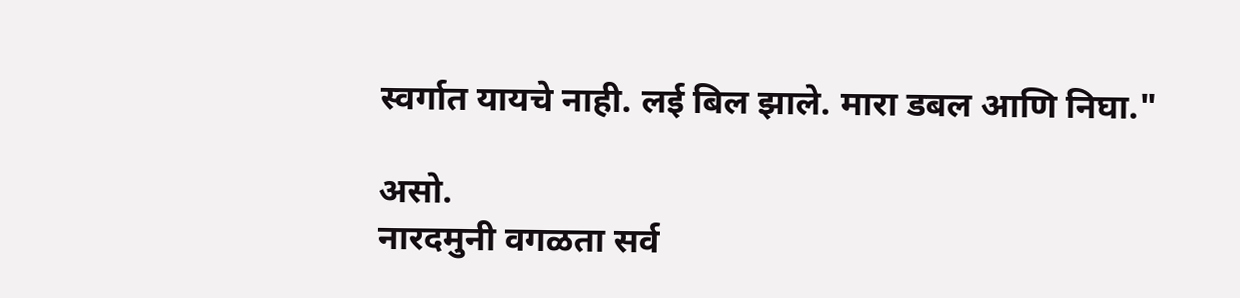स्वर्गात यायचे नाही. लई बिल झाले. मारा डबल आणि निघा."

असो.
नारदमुनी वगळता सर्व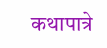कथापात्रे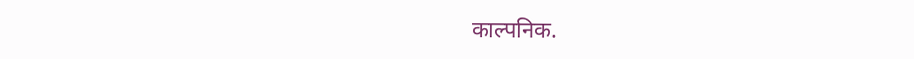काल्पनिक.